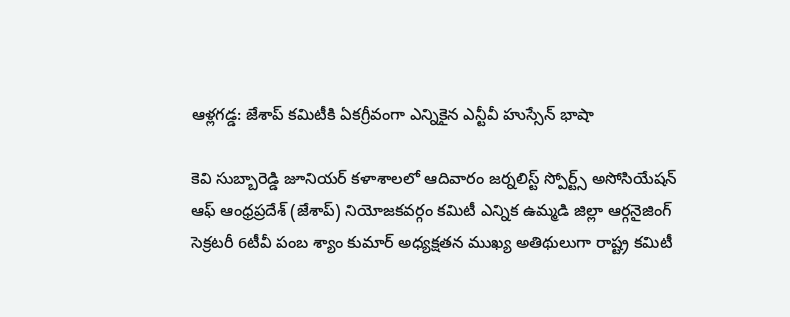ఆళ్లగడ్డ: జేశాప్ కమిటీకి ఏకగ్రీవంగా ఎన్నికైన ఎన్టీవీ హుస్సేన్ భాషా

కెవి సుబ్బారెడ్డి జూనియర్ కళాశాలలో ఆదివారం జర్నలిస్ట్ స్పోర్ట్స్ అసోసియేషన్ ఆఫ్ ఆంధ్రప్రదేశ్ (జేశాప్) నియోజకవర్గం కమిటీ ఎన్నిక ఉమ్మడి జిల్లా ఆర్గనైజింగ్ సెక్రటరీ 6టీవీ పంబ శ్యాం కుమార్ అధ్యక్షతన ముఖ్య అతిథులుగా రాష్ట్ర కమిటీ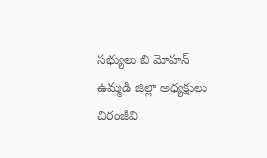సభ్యులు బి మోహన్ ఉమ్మడి జిల్లా అధ్యక్షులు చిరంజీవి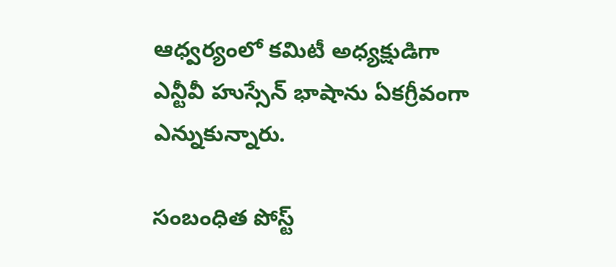ఆధ్వర్యంలో కమిటీ అధ్యక్షుడిగా ఎన్టీవీ హుస్సేన్ భాషాను ఏకగ్రీవంగా ఎన్నుకున్నారు.

సంబంధిత పోస్ట్